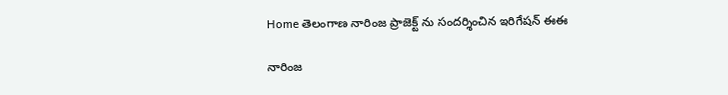Home తెలంగాణ నారింజ ప్రాజెక్ట్ ను సందర్శించిన ఇరిగేషన్ ఈఈ

నారింజ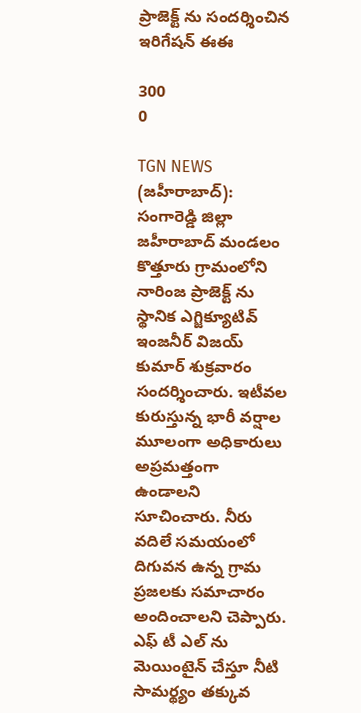ప్రాజెక్ట్ ను సందర్శించిన ఇరిగేషన్ ఈఈ

300
0

TGN NEWS (జహీరాబాద్): సంగారెడ్డి జిల్లా జహీరాబాద్ మండలం కొత్తూరు గ్రామంలోని నారింజ ప్రాజెక్ట్ ను స్థానిక ఎగ్జిక్యూటివ్ ఇంజనీర్ విజయ్ కుమార్ శుక్రవారం సందర్శించారు. ఇటీవల కురుస్తున్న భారీ వర్షాల మూలంగా అధికారులు అప్రమత్తంగా ఉండాలని సూచించారు. నీరు వదిలే సమయంలో దిగువన ఉన్న గ్రామ ప్రజలకు సమాచారం అందించాలని చెప్పారు. ఎఫ్ టీ ఎల్ ను మెయింటైన్ చేస్తూ నీటి సామర్థ్యం తక్కువ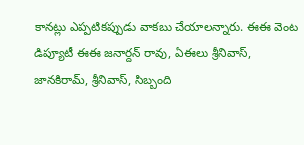కానట్లు ఎప్పటికప్పుడు వాకబు చేయాలన్నారు. ఈఈ వెంట డిప్యూటీ ఈఈ జనార్దన్ రావు, ఏఈలు శ్రీనివాస్, జానకిరామ్, శ్రీనివాస్, సిబ్బంది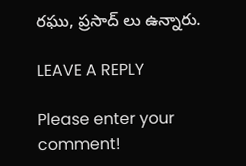రఘు, ప్రసాద్ లు ఉన్నారు.

LEAVE A REPLY

Please enter your comment!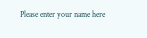Please enter your name here